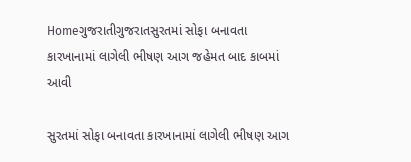Homeગુજરાતીગુજરાતસુરતમાં સોફા બનાવતા કારખાનામાં લાગેલી ભીષણ આગ જહેમત બાદ કાબમાં આવી

સુરતમાં સોફા બનાવતા કારખાનામાં લાગેલી ભીષણ આગ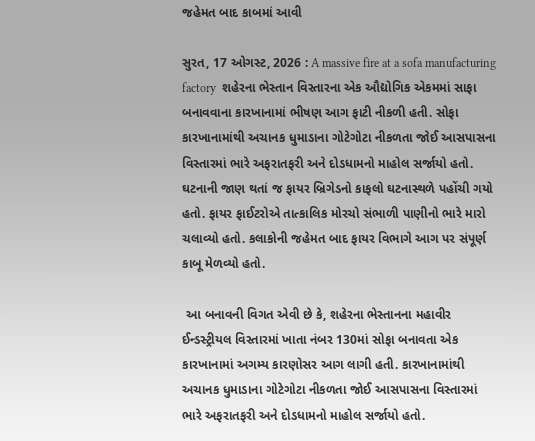જહેમત બાદ કાબમાં આવી

સુરત, 17 ઓગસ્ટ, 2026 : A massive fire at a sofa manufacturing factory  શહેરના ભેસ્તાન વિસ્તારના એક ઔદ્યોગિક એકમમાં સાફા બનાવવાના કારખાનામાં ભીષણ આગ ફાટી નીકળી હતી. સોફા કારખાનામાંથી અચાનક ધુમાડાના ગોટેગોટા નીકળતા જોઈ આસપાસના વિસ્તારમાં ભારે અફરાતફરી અને દોડધામનો માહોલ સર્જાયો હતો. ઘટનાની જાણ થતાં જ ફાયર બ્રિગેડનો કાફલો ઘટનાસ્થળે પહોંચી ગયો હતો. ફાયર ફાઈટરોએ તાત્કાલિક મોરચો સંભાળી પાણીનો ભારે મારો ચલાવ્યો હતો. કલાકોની જહેમત બાદ ફાયર વિભાગે આગ પર સંપૂર્ણ કાબૂ મેળવ્યો હતો.

 આ બનાવની વિગત એવી છે કે, શહેરના ભેસ્તાનના મહાવીર ઈન્ડસ્ટ્રીયલ વિસ્તારમાં ખાતા નંબર 130માં સોફા બનાવતા એક કારખાનામાં અગમ્ય કારણોસર આગ લાગી હતી. કારખાનામાંથી અચાનક ધુમાડાના ગોટેગોટા નીકળતા જોઈ આસપાસના વિસ્તારમાં ભારે અફરાતફરી અને દોડધામનો માહોલ સર્જાયો હતો.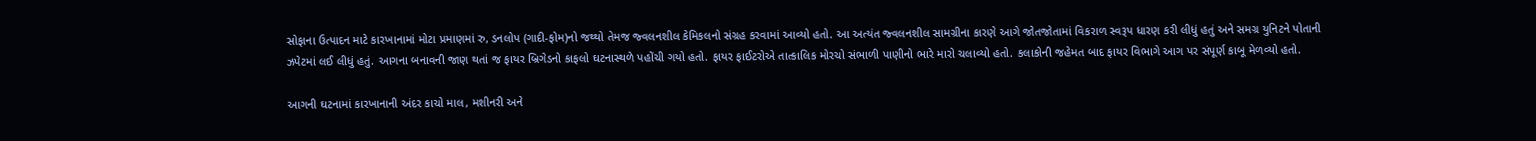સોફાના ઉત્પાદન માટે કારખાનામાં મોટા પ્રમાણમાં રુ, ડનલોપ (ગાદી-ફોમ)નો જથ્થો તેમજ જ્વલનશીલ કેમિકલનો સંગ્રહ કરવામાં આવ્યો હતો. આ અત્યંત જ્વલનશીલ સામગ્રીના કારણે આગે જોતજોતામાં વિકરાળ સ્વરૂપ ધારણ કરી લીધું હતું અને સમગ્ર યુનિટને પોતાની ઝપેટમાં લઈ લીધું હતું. આગના બનાવની જાણ થતાં જ ફાયર બ્રિગેડનો કાફલો ઘટનાસ્થળે પહોંચી ગયો હતો. ફાયર ફાઈટરોએ તાત્કાલિક મોરચો સંભાળી પાણીનો ભારે મારો ચલાવ્યો હતો. કલાકોની જહેમત બાદ ફાયર વિભાગે આગ પર સંપૂર્ણ કાબૂ મેળવ્યો હતો.

આગની ઘટનામાં કારખાનાની અંદર કાચો માલ, મશીનરી અને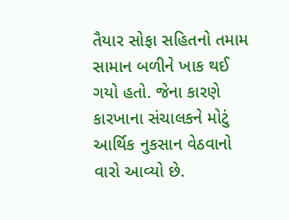તૈયાર સોફા સહિતનો તમામ સામાન બળીને ખાક થઈ ગયો હતો. જેના કારણે કારખાના સંચાલકને મોટું આર્થિક નુકસાન વેઠવાનો વારો આવ્યો છે.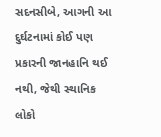સદનસીબે, આગની આ દુર્ઘટનામાં કોઈ પણ પ્રકારની જાનહાનિ થઈ નથી, જેથી સ્થાનિક લોકો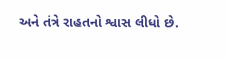અને તંત્રે રાહતનો શ્વાસ લીધો છે.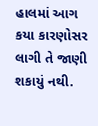હાલમાં આગ કયા કારણોસર લાગી તે જાણી શકાયું નથી.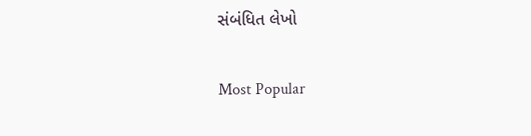સંબંધિત લેખો

Most Popular